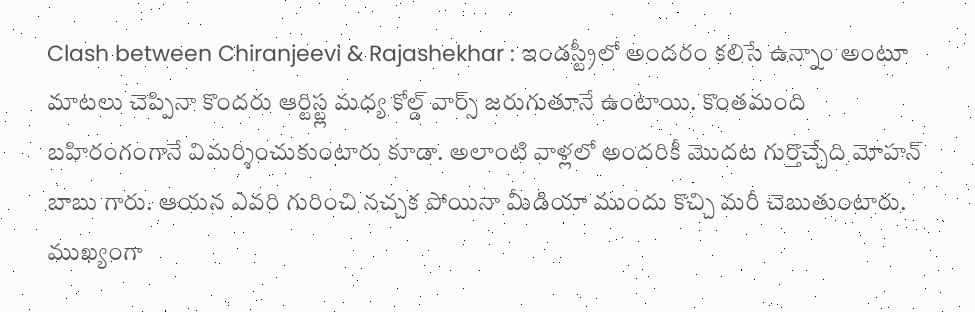Clash between Chiranjeevi & Rajashekhar : ఇండస్ట్రీలో అందరం కలిసే ఉన్నాం అంటూ మాటలు చెప్పినా కొందరు ఆర్టిస్ట్ల మధ్య కోల్డ్ వార్స్ జరుగుతూనే ఉంటాయి. కొంతమంది బహిరంగంగానే విమర్శించుకుంటారు కూడా. అలాంటి వాళ్లలో అందరికీ మొదట గుర్తొచ్చేది మోహన్ బాబు గారు. ఆయన ఎవరి గురించి నచ్చక పోయినా మీడియా ముందు కొచ్చి మరీ చెబుతుంటారు. ముఖ్యంగా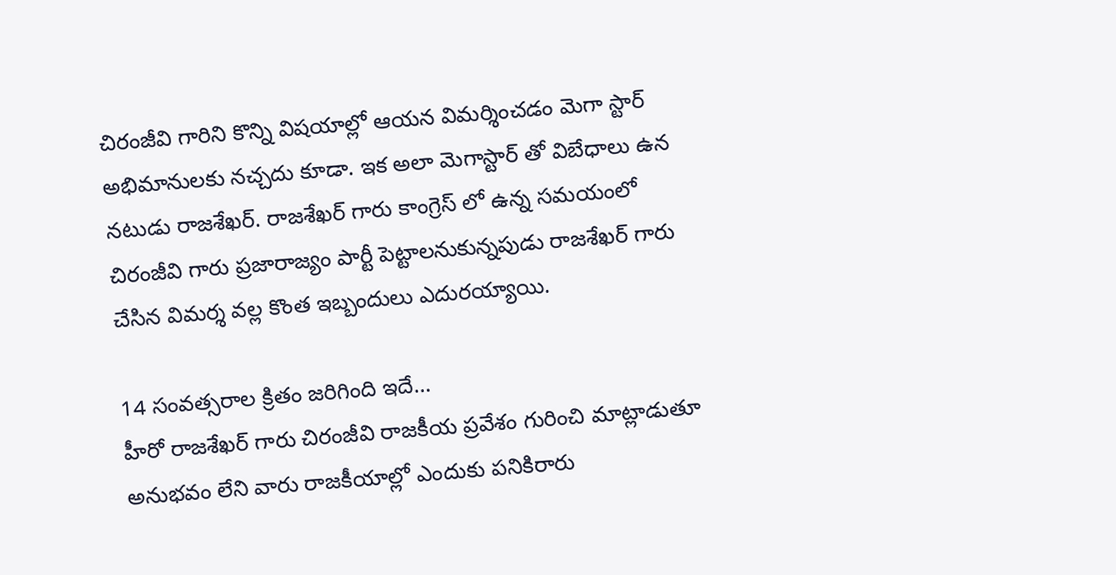చిరంజీవి గారిని కొన్ని విషయాల్లో ఆయన విమర్శించడం మెగా స్టార్ అభిమానులకు నచ్చదు కూడా. ఇక అలా మెగాస్టార్ తో విబేధాలు ఉన నటుడు రాజశేఖర్. రాజశేఖర్ గారు కాంగ్రెస్ లో ఉన్న సమయంలో చిరంజీవి గారు ప్రజారాజ్యం పార్టీ పెట్టాలనుకున్నపుడు రాజశేఖర్ గారు చేసిన విమర్శ వల్ల కొంత ఇబ్బందులు ఎదురయ్యాయి.

14 సంవత్సరాల క్రితం జరిగింది ఇదే…
హీరో రాజశేఖర్ గారు చిరంజీవి రాజకీయ ప్రవేశం గురించి మాట్లాడుతూ అనుభవం లేని వారు రాజకీయాల్లో ఎందుకు పనికిరారు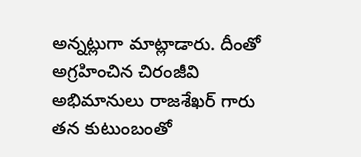అన్నట్లుగా మాట్లాడారు. దీంతో అగ్రహించిన చిరంజీవి అభిమానులు రాజశేఖర్ గారు తన కుటుంబంతో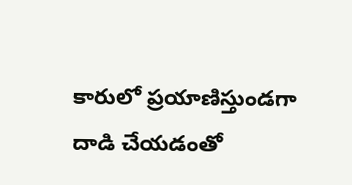కారులో ప్రయాణిస్తుండగా దాడి చేయడంతో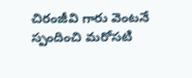చిరంజీవి గారు వెంటనే స్పందించి మరోసటి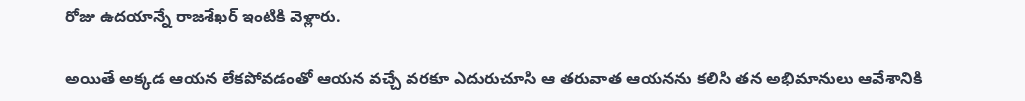రోజు ఉదయాన్నే రాజశేఖర్ ఇంటికి వెళ్లారు.

అయితే అక్కడ ఆయన లేకపోవడంతో ఆయన వచ్చే వరకూ ఎదురుచూసి ఆ తరువాత ఆయనను కలిసి తన అభిమానులు ఆవేశానికి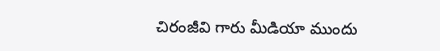చిరంజీవి గారు మీడియా ముందు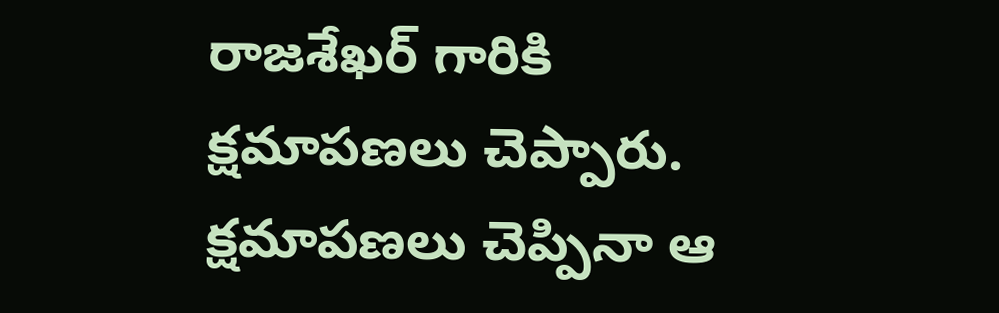రాజశేఖర్ గారికి క్షమాపణలు చెప్పారు. క్షమాపణలు చెప్పినా ఆ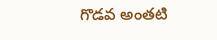గొడవ అంతటి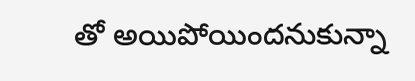తో అయిపోయిందనుకున్నా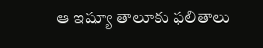ఆ ఇష్యూ తాలూకు ఫలితాలు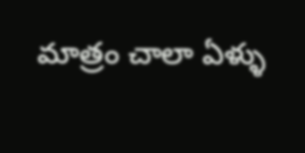మాత్రం చాలా ఏళ్ళు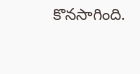కొనసాగింది.